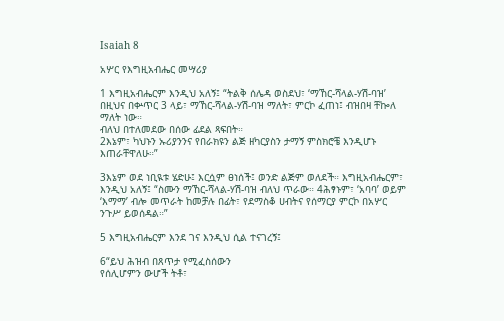Isaiah 8

አሦር የእግዚአብሔር መሣሪያ

1 እግዚአብሔርም እንዲህ አለኝ፤ “ትልቅ ሰሌዳ ወስደህ፣ ‘ማኸር-ሻላል-ሃሽ-ባዝ’
በዚህና በቍጥር 3 ላይ፣ ማኸር-ሻላል-ሃሽ-ባዝ ማለት፣ ምርኮ ፈጠነ፤ ብዝበዛ ቸኰለ ማለት ነው።
ብለህ በተለመደው በሰው ፊደል ጻፍበት።
2እኔም፣ ካህኑን ኡሪያንንና የበራክዩን ልጅ ዘካርያስን ታማኝ ምስክሮቼ እንዲሆኑ እጠራቸዋለሁ።”

3እኔም ወደ ነቢዪቱ ሄድሁ፤ እርሷም ፀነሰች፤ ወንድ ልጅም ወለደች። እግዚአብሔርም፣ እንዲህ አለኝ፤ “ስሙን ማኸር-ሻላል-ሃሽ-ባዝ ብለህ ጥራው። 4ሕፃኑም፣ ‘አባባ’ ወይም ‘እማማ’ ብሎ መጥራት ከመቻሉ በፊት፣ የደማስቆ ሀብትና የሰማርያ ምርኮ በአሦር ንጉሥ ይወሰዳል።”

5 እግዚአብሔርም እንደ ገና እንዲህ ሲል ተናገረኝ፤

6“ይህ ሕዝብ በጸጥታ የሚፈስሰውን
የሰሊሆምን ውሆች ትቶ፣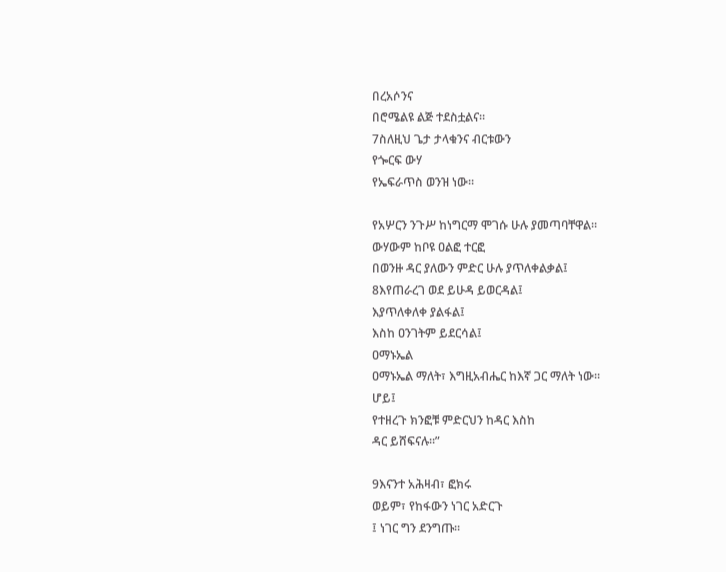በረአሶንና
በሮሜልዩ ልጅ ተደስቷልና።
7ስለዚህ ጌታ ታላቁንና ብርቱውን
የጐርፍ ውሃ
የኤፍራጥስ ወንዝ ነው።

የአሦርን ንጉሥ ከነግርማ ሞገሱ ሁሉ ያመጣባቸዋል።
ውሃውም ከቦዩ ዐልፎ ተርፎ
በወንዙ ዳር ያለውን ምድር ሁሉ ያጥለቀልቃል፤
8እየጠራረገ ወደ ይሁዳ ይወርዳል፤
እያጥለቀለቀ ያልፋል፤
እስከ ዐንገትም ይደርሳል፤
ዐማኑኤል
ዐማኑኤል ማለት፣ እግዚአብሔር ከእኛ ጋር ማለት ነው።
ሆይ፤
የተዘረጉ ክንፎቹ ምድርህን ከዳር እስከ
ዳር ይሸፍናሉ።”

9እናንተ አሕዛብ፣ ፎክሩ
ወይም፣ የከፋውን ነገር አድርጉ
፤ ነገር ግን ደንግጡ።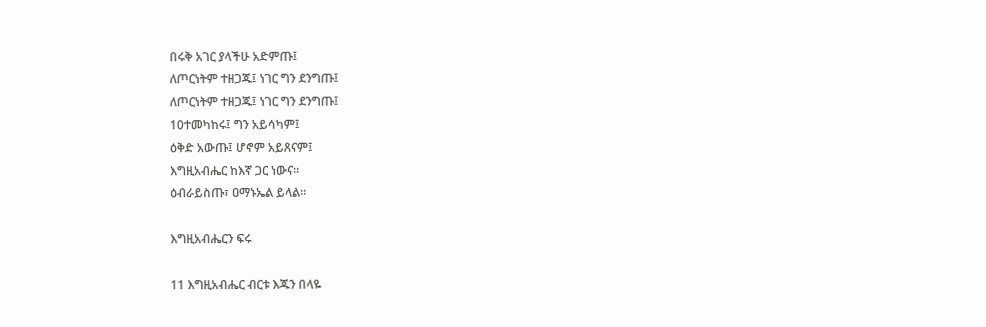በሩቅ አገር ያላችሁ አድምጡ፤
ለጦርነትም ተዘጋጁ፤ ነገር ግን ደንግጡ፤
ለጦርነትም ተዘጋጁ፤ ነገር ግን ደንግጡ፤
10ተመካከሩ፤ ግን አይሳካም፤
ዕቅድ አውጡ፤ ሆኖም አይጸናም፤
እግዚአብሔር ከእኛ ጋር ነውና።
ዕብራይስጡ፣ ዐማኑኤል ይላል።

እግዚአብሔርን ፍሩ

11 እግዚአብሔር ብርቱ እጁን በላዬ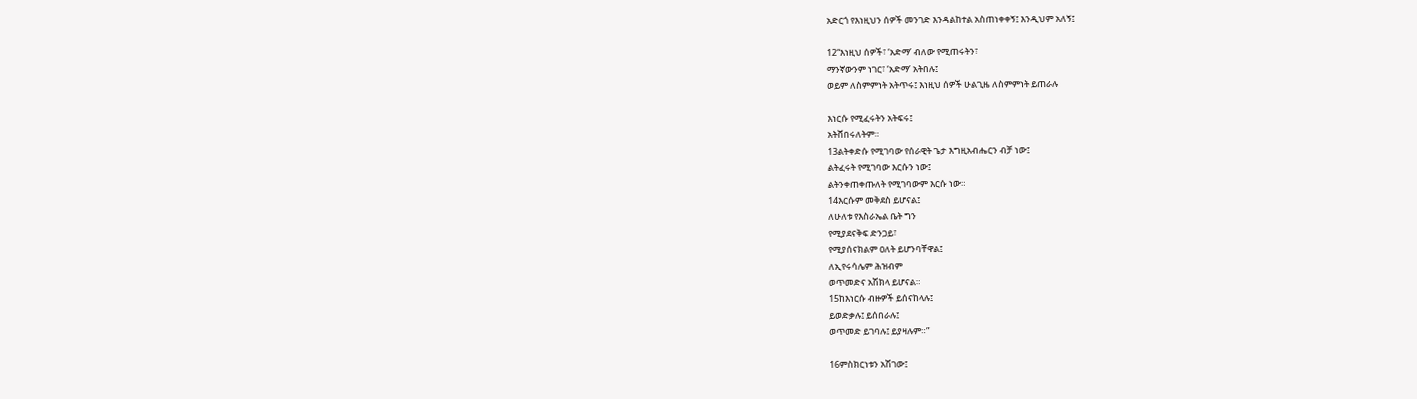አድርጎ የእነዚህን ሰዎች መንገድ እንዳልከተል አስጠነቀቀኝ፤ እንዲህም አለኝ፤

12“እነዚህ ሰዎች፣ ‘አድማ’ ብለው የሚጠሩትን፣
ማንኛውንም ነገር፣ ‘አድማ’ አትበሉ፤
ወይም ለስምምነት አትጥሩ፤ እነዚህ ሰዎች ሁልጊዜ ለስምምነት ይጠራሉ

እነርሱ የሚፈሩትን አትፍሩ፤
አትሸበሩለትም።
13ልትቀድሱ የሚገባው የሰራዊት ጌታ እግዚአብሔርን ብቻ ነው፤
ልትፈሩት የሚገባው እርሱን ነው፤
ልትንቀጠቀጡለት የሚገባውም እርሱ ነው።
14እርሱም መቅደስ ይሆናል፤
ለሁለቱ የእስራኤል ቤት ግን
የሚያደናቅፍ ድንጋይ፣
የሚያሰናክልም ዐለት ይሆንባቸዋል፤
ለኢየሩሳሌም ሕዝብም
ወጥመድና አሽክላ ይሆናል።
15ከእነርሱ ብዙዎች ይሰናከላሉ፤
ይወድቃሉ፤ ይሰበራሉ፤
ወጥመድ ይገባሉ፤ ይያዛሉም።”

16ምስክርነቱን አሽገው፤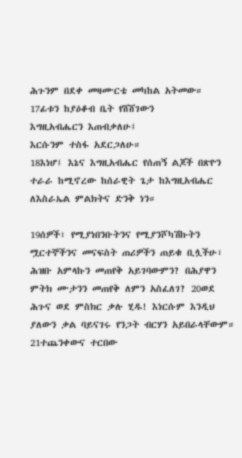ሕጉንም በደቀ መዛሙርቴ መካከል አትመው።
17ፊቱን ከያዕቆብ ቤት የሸሸገውን
እግዚአብሔርን እጠብቃለሁ፤
እርሱንም ተስፋ አደርጋለሁ።
18እነሆ፤ እኔና እግዚአብሔር የሰጠኝ ልጆች በጽዮን ተራራ ከሚኖረው ከሰራዊት ጌታ ከእግዚአብሔር ለእስራኤል ምልክትና ድንቅ ነን።

19ሰዎች፣ የሚያነበንቡትንና የሚያንሾካሽኩትን ሟርተኞችንና መናፍስት ጠሪዎችን ጠይቁ ቢሏችሁ፣ ሕዝቡ አምላኩን መጠየቅ አይገባውምን? በሕያዋን ምትክ ሙታንን መጠየቅ ለምን አስፈለገ? 20ወደ ሕጉና ወደ ምስክር ቃሉ ሂዱ! እነርሱም እንዲህ ያለውን ቃል ባይናገሩ የንጋት ብርሃን አይበራላቸውም። 21ተጨንቀውና ተርበው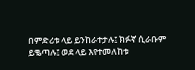በምድሪቱ ላይ ይንከራተታሉ፤ ክፉኛ ሲራቡም ይቈጣሉ፤ ወደ ላይ እየተመለከቱ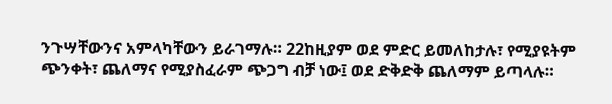ንጉሣቸውንና አምላካቸውን ይራገማሉ። 22ከዚያም ወደ ምድር ይመለከታሉ፣ የሚያዩትም ጭንቀት፣ ጨለማና የሚያስፈራም ጭጋግ ብቻ ነው፤ ወደ ድቅድቅ ጨለማም ይጣላሉ።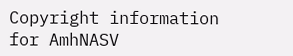Copyright information for AmhNASV